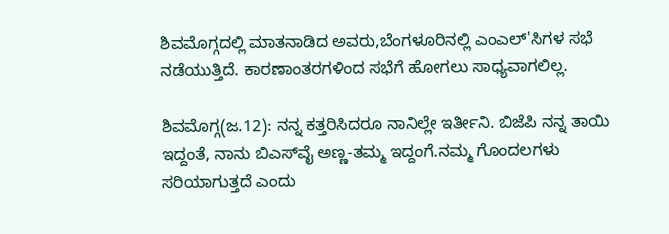ಶಿವಮೊಗ್ಗದಲ್ಲಿ ಮಾತನಾಡಿದ ಅವರು,ಬೆಂಗಳೂರಿನಲ್ಲಿ ಎಂಎಲ್'ಸಿಗಳ ಸಭೆ ನಡೆಯುತ್ತಿದೆ. ಕಾರಣಾಂತರಗಳಿಂದ ಸಭೆಗೆ ಹೋಗಲು ಸಾಧ್ಯವಾಗಲಿಲ್ಲ.

ಶಿವಮೊಗ್ಗ(ಜ.12): ನನ್ನ ಕತ್ತರಿಸಿದರೂ ನಾನಿಲ್ಲೇ ಇರ್ತೀನಿ. ಬಿಜೆಪಿ ನನ್ನ ತಾಯಿ ಇದ್ದಂತೆ, ನಾನು ಬಿಎಸ್‌ವೈ ಅಣ್ಣ-ತಮ್ಮ ಇದ್ದಂಗೆ.ನಮ್ಮ ಗೊಂದಲಗಳು ಸರಿಯಾಗುತ್ತದೆ ಎಂದು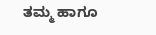ತಮ್ಮ ಹಾಗೂ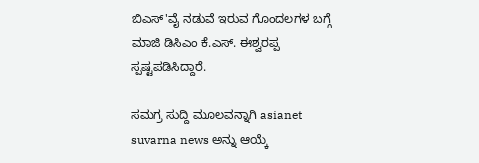ಬಿಎಸ್'ವೈ ನಡುವೆ ಇರುವ ಗೊಂದಲಗಳ ಬಗ್ಗೆ ಮಾಜಿ ಡಿಸಿಎಂ ಕೆ.ಎಸ್. ಈಶ್ವರಪ್ಪ ಸ್ಪಷ್ಟಪಡಿಸಿದ್ದಾರೆ.

ಸಮಗ್ರ ಸುದ್ದಿ ಮೂಲವನ್ನಾಗಿ asianet suvarna news ಅನ್ನು ಆಯ್ಕೆ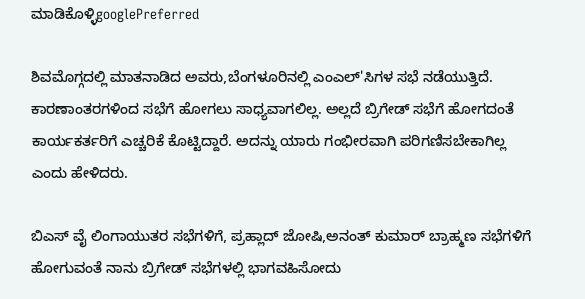ಮಾಡಿಕೊಳ್ಳಿgooglePreferred

ಶಿವಮೊಗ್ಗದಲ್ಲಿ ಮಾತನಾಡಿದ ಅವರು,ಬೆಂಗಳೂರಿನಲ್ಲಿ ಎಂಎಲ್'ಸಿಗಳ ಸಭೆ ನಡೆಯುತ್ತಿದೆ. ಕಾರಣಾಂತರಗಳಿಂದ ಸಭೆಗೆ ಹೋಗಲು ಸಾಧ್ಯವಾಗಲಿಲ್ಲ. ಅಲ್ಲದೆ ಬ್ರಿಗೇಡ್ ಸಭೆಗೆ ಹೋಗದಂತೆ ಕಾರ್ಯಕರ್ತರಿಗೆ ಎಚ್ಚರಿಕೆ ಕೊಟ್ಟಿದ್ದಾರೆ. ಅದನ್ನು ಯಾರು ಗಂಭೀರವಾಗಿ ಪರಿಗಣಿಸಬೇಕಾಗಿಲ್ಲ ಎಂದು ಹೇಳಿದರು.

ಬಿಎಸ್ ವೈ ಲಿಂಗಾಯುತರ ಸಭೆಗಳಿಗೆ, ಪ್ರಹ್ಲಾದ್ ಜೋಷಿ,ಅನಂತ್ ಕುಮಾರ್ ಬ್ರಾಹ್ಮಣ ಸಭೆಗಳಿಗೆ ಹೋಗುವಂತೆ ನಾನು ಬ್ರಿಗೇಡ್ ಸಭೆಗಳಲ್ಲಿ ಭಾಗವಹಿಸೋದು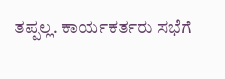ತಪ್ಪಲ್ಲ. ಕಾರ್ಯಕರ್ತರು ಸಭೆಗೆ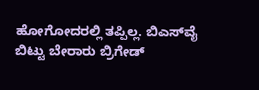ಹೋಗೋದರಲ್ಲಿ ತಪ್ಪಿಲ್ಲ. ಬಿಎಸ್‌ವೈ ಬಿಟ್ಟು ಬೇರಾರು ಬ್ರಿಗೇಡ್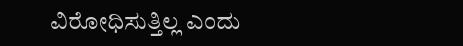ವಿರೋಧಿಸುತ್ತಿಲ್ಲ ಎಂದು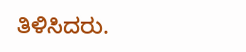ತಿಳಿಸಿದರು.